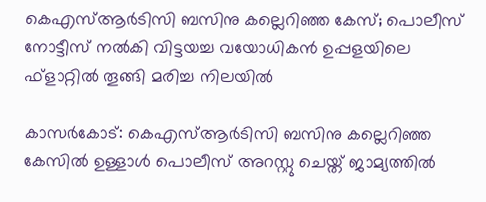കെഎസ്ആര്‍ടിസി ബസിനു കല്ലെറിഞ്ഞ കേസ്; പൊലീസ് നോട്ടീസ് നല്‍കി വിട്ടയച്ച വയോധികന്‍ ഉപ്പളയിലെ ഫ്‌ളാറ്റില്‍ തൂങ്ങി മരിച്ച നിലയില്‍

കാസര്‍കോട്: കെഎസ്ആര്‍ടിസി ബസിനു കല്ലെറിഞ്ഞ കേസില്‍ ഉള്ളാള്‍ പൊലീസ് അറസ്റ്റു ചെയ്ത് ജാമ്യത്തില്‍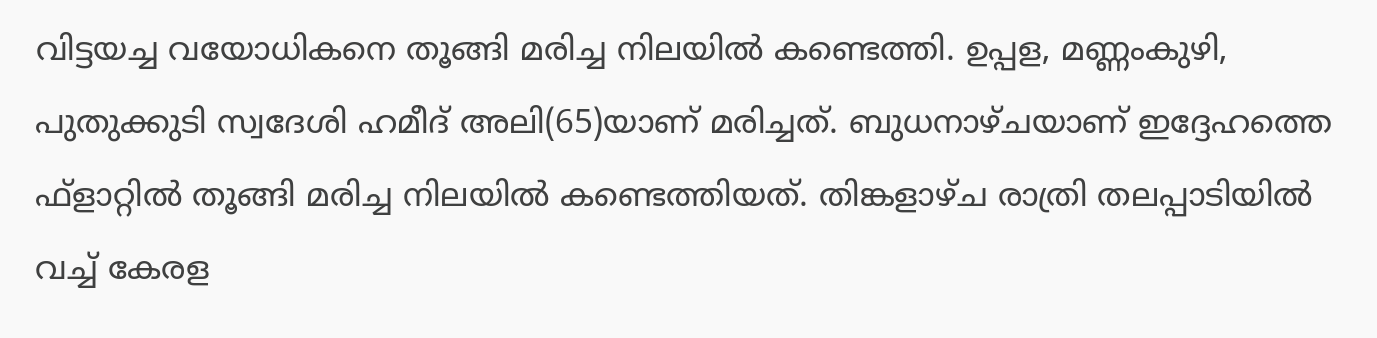വിട്ടയച്ച വയോധികനെ തൂങ്ങി മരിച്ച നിലയില്‍ കണ്ടെത്തി. ഉപ്പള, മണ്ണംകുഴി, പുതുക്കുടി സ്വദേശി ഹമീദ് അലി(65)യാണ് മരിച്ചത്. ബുധനാഴ്ചയാണ് ഇദ്ദേഹത്തെ ഫ്‌ളാറ്റില്‍ തൂങ്ങി മരിച്ച നിലയില്‍ കണ്ടെത്തിയത്. തിങ്കളാഴ്ച രാത്രി തലപ്പാടിയില്‍ വച്ച് കേരള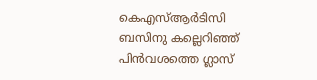കെഎസ്ആര്‍ടിസി ബസിനു കല്ലെറിഞ്ഞ് പിന്‍വശത്തെ ഗ്ലാസ്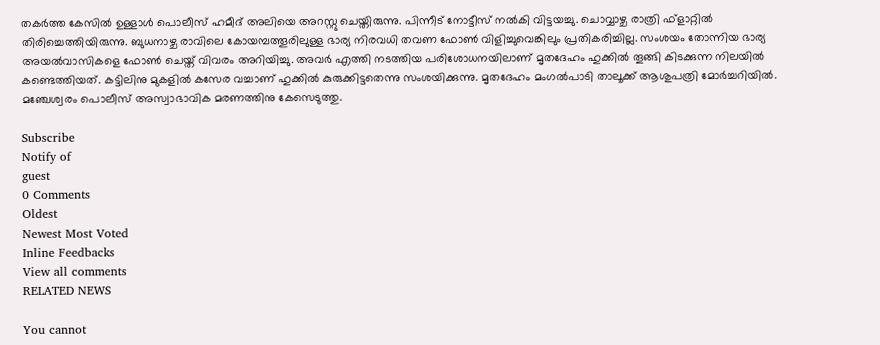തകര്‍ത്ത കേസില്‍ ഉള്ളാള്‍ പൊലീസ് ഹമീദ് അലിയെ അറസ്റ്റു ചെയ്തിരുന്നു. പിന്നീട് നോട്ടീസ് നല്‍കി വിട്ടയച്ചു. ചൊവ്വാഴ്ച രാത്രി ഫ്‌ളാറ്റില്‍ തിരിച്ചെത്തിയിരുന്നു. ബുധനാഴ്ച രാവിലെ കോയമ്പത്തൂരിലുള്ള ഭാര്യ നിരവധി തവണ ഫോണ്‍ വിളിച്ചുവെങ്കിലും പ്രതികരിച്ചില്ല. സംശയം തോന്നിയ ഭാര്യ അയല്‍വാസികളെ ഫോണ്‍ ചെയ്ത് വിവരം അറിയിച്ചു. അവര്‍ എത്തി നടത്തിയ പരിശോധനയിലാണ് മൃതദേഹം ഹുക്കില്‍ തൂങ്ങി കിടക്കുന്ന നിലയില്‍ കണ്ടെത്തിയത്. കട്ടിലിനു മുകളില്‍ കസേര വച്ചാണ് ഹുക്കില്‍ കുരുക്കിട്ടതെന്നു സംശയിക്കുന്നു. മൃതദേഹം മംഗല്‍പാടി താലൂക്ക് ആശുപത്രി മോര്‍ച്ചറിയില്‍. മഞ്ചേശ്വരം പൊലീസ് അസ്വാഭാവിക മരണത്തിനു കേസെടുത്തു.

Subscribe
Notify of
guest
0 Comments
Oldest
Newest Most Voted
Inline Feedbacks
View all comments
RELATED NEWS

You cannot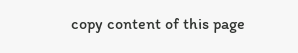copy content of this page